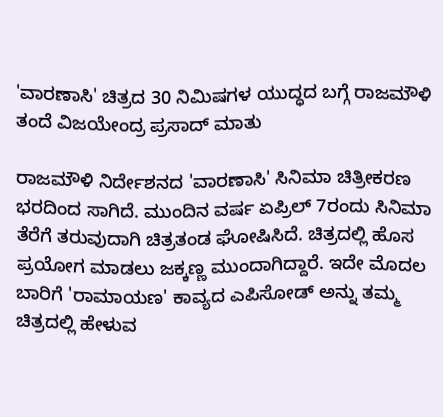'ವಾರಣಾಸಿ' ಚಿತ್ರದ 30 ನಿಮಿಷಗಳ ಯುದ್ಧದ ಬಗ್ಗೆ ರಾಜಮೌಳಿ ತಂದೆ ವಿಜಯೇಂದ್ರ ಪ್ರಸಾದ್ ಮಾತು

ರಾಜಮೌಳಿ ನಿರ್ದೇಶನದ 'ವಾರಣಾಸಿ' ಸಿನಿಮಾ ಚಿತ್ರೀಕರಣ ಭರದಿಂದ ಸಾಗಿದೆ. ಮುಂದಿನ ವರ್ಷ ಏಪ್ರಿಲ್ 7ರಂದು ಸಿನಿಮಾ ತೆರೆಗೆ ತರುವುದಾಗಿ ಚಿತ್ರತಂಡ ಘೋಷಿಸಿದೆ. ಚಿತ್ರದಲ್ಲಿ ಹೊಸ ಪ್ರಯೋಗ ಮಾಡಲು ಜಕ್ಕಣ್ಣ ಮುಂದಾಗಿದ್ದಾರೆ. ಇದೇ ಮೊದಲ ಬಾರಿಗೆ 'ರಾಮಾಯಣ' ಕಾವ್ಯದ ಎಪಿಸೋಡ್ ಅನ್ನು ತಮ್ಮ ಚಿತ್ರದಲ್ಲಿ ಹೇಳುವ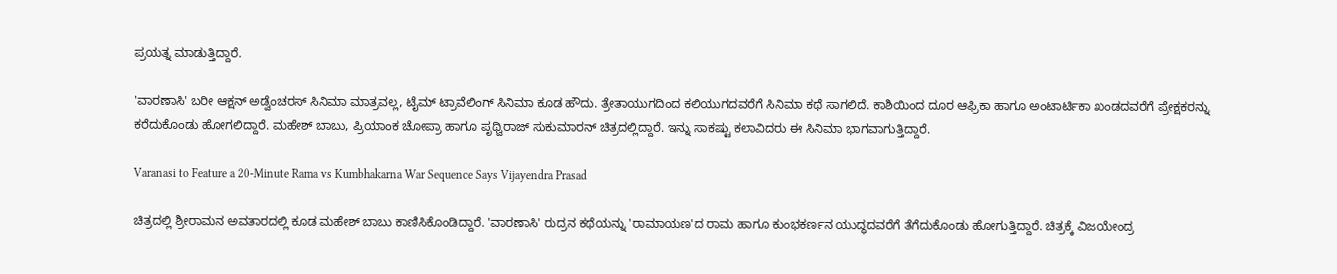ಪ್ರಯತ್ನ ಮಾಡುತ್ತಿದ್ದಾರೆ.

'ವಾರಣಾಸಿ' ಬರೀ ಆಕ್ಷನ್ ಅಡ್ವೆಂಚರಸ್ ಸಿನಿಮಾ ಮಾತ್ರವಲ್ಲ, ಟೈಮ್ ಟ್ರಾವೆಲಿಂಗ್ ಸಿನಿಮಾ ಕೂಡ ಹೌದು. ತ್ರೇತಾಯುಗದಿಂದ ಕಲಿಯುಗದವರೆಗೆ ಸಿನಿಮಾ ಕಥೆ ಸಾಗಲಿದೆ. ಕಾಶಿಯಿಂದ ದೂರ ಆಫ್ರಿಕಾ ಹಾಗೂ ಅಂಟಾರ್ಟಿಕಾ ಖಂಡದವರೆಗೆ ಪ್ರೇಕ್ಷಕರನ್ನು ಕರೆದುಕೊಂಡು ಹೋಗಲಿದ್ದಾರೆ. ಮಹೇಶ್ ಬಾಬು, ಪ್ರಿಯಾಂಕ ಚೋಪ್ರಾ ಹಾಗೂ ಪೃಥ್ವಿರಾಜ್ ಸುಕುಮಾರನ್ ಚಿತ್ರದಲ್ಲಿದ್ದಾರೆ. ಇನ್ನು ಸಾಕಷ್ಟು ಕಲಾವಿದರು ಈ ಸಿನಿಮಾ ಭಾಗವಾಗುತ್ತಿದ್ದಾರೆ.

Varanasi to Feature a 20-Minute Rama vs Kumbhakarna War Sequence Says Vijayendra Prasad

ಚಿತ್ರದಲ್ಲಿ ಶ್ರೀರಾಮನ ಅವತಾರದಲ್ಲಿ ಕೂಡ ಮಹೇಶ್ ಬಾಬು ಕಾಣಿಸಿಕೊಂಡಿದ್ದಾರೆ. 'ವಾರಣಾಸಿ' ರುದ್ರನ ಕಥೆಯನ್ನು 'ರಾಮಾಯಣ'ದ ರಾಮ ಹಾಗೂ ಕುಂಭಕರ್ಣನ ಯುದ್ಧದವರೆಗೆ ತೆಗೆದುಕೊಂಡು ಹೋಗುತ್ತಿದ್ದಾರೆ. ಚಿತ್ರಕ್ಕೆ ವಿಜಯೇಂದ್ರ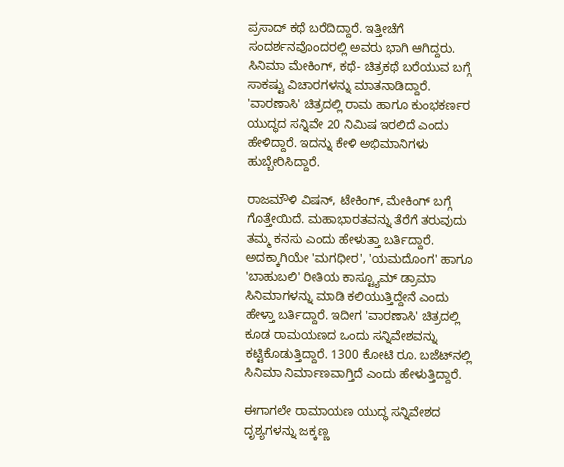ಪ್ರಸಾದ್ ಕಥೆ ಬರೆದಿದ್ದಾರೆ. ಇತ್ತೀಚೆಗೆ ಸಂದರ್ಶನವೊಂದರಲ್ಲಿ ಅವರು ಭಾಗಿ ಆಗಿದ್ದರು. ಸಿನಿಮಾ ಮೇಕಿಂಗ್, ಕಥೆ- ಚಿತ್ರಕಥೆ ಬರೆಯುವ ಬಗ್ಗೆ ಸಾಕಷ್ಟು ವಿಚಾರಗಳನ್ನು ಮಾತನಾಡಿದ್ದಾರೆ. 'ವಾರಣಾಸಿ' ಚಿತ್ರದಲ್ಲಿ ರಾಮ ಹಾಗೂ ಕುಂಭಕರ್ಣರ ಯುದ್ಧದ ಸನ್ನಿವೇ 20 ನಿಮಿಷ ಇರಲಿದೆ ಎಂದು ಹೇಳಿದ್ದಾರೆ. ಇದನ್ನು ಕೇಳಿ ಅಭಿಮಾನಿಗಳು ಹುಬ್ಬೇರಿಸಿದ್ದಾರೆ.

ರಾಜಮೌಳಿ ವಿಷನ್, ಟೇಕಿಂಗ್, ಮೇಕಿಂಗ್ ಬಗ್ಗೆ ಗೊತ್ತೇಯಿದೆ. ಮಹಾಭಾರತವನ್ನು ತೆರೆಗೆ ತರುವುದು ತಮ್ಮ ಕನಸು ಎಂದು ಹೇಳುತ್ತಾ ಬರ್ತಿದ್ದಾರೆ. ಅದಕ್ಕಾಗಿಯೇ 'ಮಗಧೀರ', 'ಯಮದೊಂಗ' ಹಾಗೂ 'ಬಾಹುಬಲಿ' ರೀತಿಯ ಕಾಸ್ಟ್ಯೂಮ್ ಡ್ರಾಮಾ ಸಿನಿಮಾಗಳನ್ನು ಮಾಡಿ ಕಲಿಯುತ್ತಿದ್ದೇನೆ ಎಂದು ಹೇಳ್ತಾ ಬರ್ತಿದ್ದಾರೆ. ಇದೀಗ 'ವಾರಣಾಸಿ' ಚಿತ್ರದಲ್ಲಿ ಕೂಡ ರಾಮಯಣದ ಒಂದು ಸನ್ನಿವೇಶವನ್ನು ಕಟ್ಟಿಕೊಡುತ್ತಿದ್ದಾರೆ. 1300 ಕೋಟಿ ರೂ. ಬಜೆಟ್‌ನಲ್ಲಿ ಸಿನಿಮಾ ನಿರ್ಮಾಣವಾಗ್ತಿದೆ ಎಂದು ಹೇಳುತ್ತಿದ್ದಾರೆ.

ಈಗಾಗಲೇ ರಾಮಾಯಣ ಯುದ್ಧ ಸನ್ನಿವೇಶದ ದೃಶ್ಯಗಳನ್ನು ಜಕ್ಕಣ್ಣ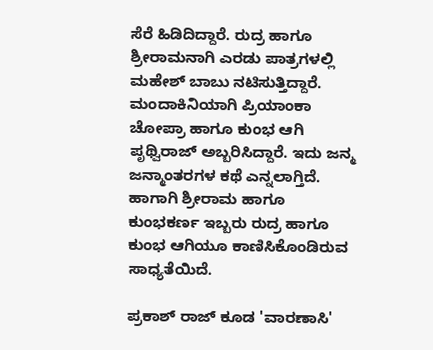ಸೆರೆ ಹಿಡಿದಿದ್ದಾರೆ. ರುದ್ರ ಹಾಗೂ ಶ್ರೀರಾಮನಾಗಿ ಎರಡು ಪಾತ್ರಗಳಲ್ಲಿ ಮಹೇಶ್ ಬಾಬು ನಟಿಸುತ್ತಿದ್ದಾರೆ. ಮಂದಾಕಿನಿಯಾಗಿ ಪ್ರಿಯಾಂಕಾ ಚೋಪ್ರಾ ಹಾಗೂ ಕುಂಭ ಆಗಿ ಪೃಥ್ವಿರಾಜ್ ಅಬ್ಬರಿಸಿದ್ದಾರೆ. ಇದು ಜನ್ಮ ಜನ್ಮಾಂತರಗಳ ಕಥೆ ಎನ್ನಲಾಗ್ತಿದೆ. ಹಾಗಾಗಿ ಶ್ರೀರಾಮ ಹಾಗೂ ಕುಂಭಕರ್ಣ ಇಬ್ಬರು ರುದ್ರ ಹಾಗೂ ಕುಂಭ ಆಗಿಯೂ ಕಾಣಿಸಿಕೊಂಡಿರುವ ಸಾಧ್ಯತೆಯಿದೆ.

ಪ್ರಕಾಶ್ ರಾಜ್ ಕೂಡ 'ವಾರಣಾಸಿ'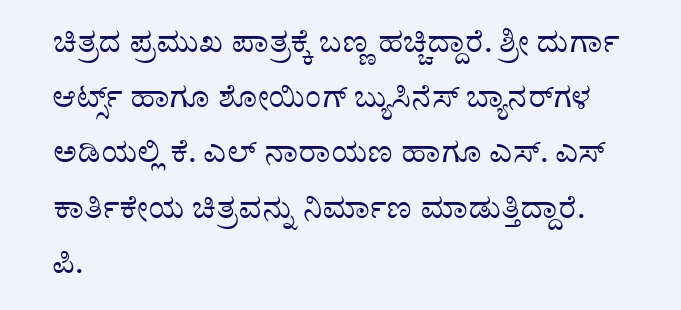ಚಿತ್ರದ ಪ್ರಮುಖ ಪಾತ್ರಕ್ಕೆ ಬಣ್ಣ ಹಚ್ಚಿದ್ದಾರೆ. ಶ್ರೀ ದುರ್ಗಾ ಆರ್ಟ್ಸ್ ಹಾಗೂ ಶೋಯಿಂಗ್ ಬ್ಯುಸಿನೆಸ್ ಬ್ಯಾನರ್‌ಗಳ ಅಡಿಯಲ್ಲಿ ಕೆ. ಎಲ್ ನಾರಾಯಣ ಹಾಗೂ ಎಸ್‌. ಎಸ್ ಕಾರ್ತಿಕೇಯ ಚಿತ್ರವನ್ನು ನಿರ್ಮಾಣ ಮಾಡುತ್ತಿದ್ದಾರೆ. ಪಿ.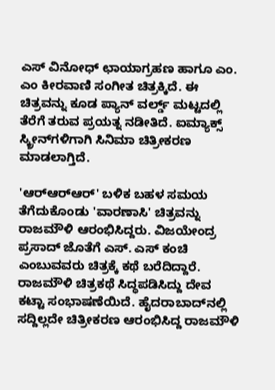ಎಸ್ ವಿನೋಧ್ ಛಾಯಾಗ್ರಹಣ ಹಾಗೂ ಎಂ. ಎಂ ಕೀರವಾಣಿ ಸಂಗೀತ ಚಿತ್ರಕ್ಕಿದೆ. ಈ ಚಿತ್ರವನ್ನು ಕೂಡ ಪ್ಯಾನ್ ವರ್ಲ್ಡ್ ಮಟ್ಟದಲ್ಲಿ ತೆರೆಗೆ ತರುವ ಪ್ರಯತ್ನ ನಡೀತಿದೆ. ಐಮ್ಯಾಕ್ಸ್ ಸ್ಕ್ರೀನ್‌ಗಳಿಗಾಗಿ ಸಿನಿಮಾ ಚಿತ್ರೀಕರಣ ಮಾಡಲಾಗ್ತಿದೆ.

'ಆರ್‌ಆರ್‌ಆರ್' ಬಳಿಕ ಬಹಳ ಸಮಯ ತೆಗೆದುಕೊಂಡು 'ವಾರಣಾಸಿ' ಚಿತ್ರವನ್ನು ರಾಜಮೌಳಿ ಆರಂಭಿಸಿದ್ದರು. ವಿಜಯೇಂದ್ರ ಪ್ರಸಾದ್ ಜೊತೆಗೆ ಎಸ್‌. ಎಸ್ ಕಂಚಿ ಎಂಬುವವರು ಚಿತ್ರಕ್ಕೆ ಕಥೆ ಬರೆದಿದ್ದಾರೆ. ರಾಜಮೌಳಿ ಚಿತ್ರಕಥೆ ಸಿದ್ಧಪಡಿಸಿದ್ದು ದೇವ ಕಟ್ಟಾ ಸಂಭಾಷಣೆಯಿದೆ. ಹೈದರಾಬಾದ್‌ನಲ್ಲಿ ಸದ್ದಿಲ್ಲದೇ ಚಿತ್ರೀಕರಣ ಆರಂಭಿಸಿದ್ದ ರಾಜಮೌಳಿ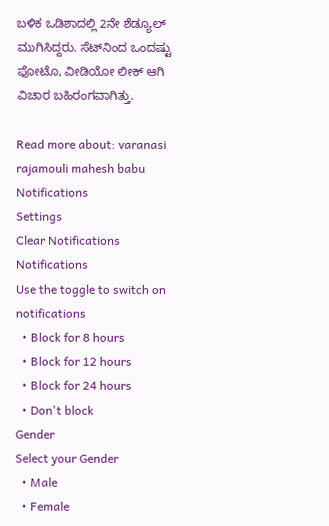ಬಳಿಕ ಒಡಿಶಾದಲ್ಲಿ 2ನೇ ಶೆಡ್ಯೂಲ್ ಮುಗಿಸಿದ್ದರು. ಸೆಟ್‌ನಿಂದ ಒಂದಷ್ಟು ಫೋಟೊ, ವೀಡಿಯೋ ಲೀಕ್ ಆಗಿ ವಿಚಾರ ಬಹಿರಂಗವಾಗಿತ್ತು.

Read more about: varanasi rajamouli mahesh babu
Notifications
Settings
Clear Notifications
Notifications
Use the toggle to switch on notifications
  • Block for 8 hours
  • Block for 12 hours
  • Block for 24 hours
  • Don't block
Gender
Select your Gender
  • Male
  • Female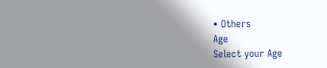• Others
Age
Select your Age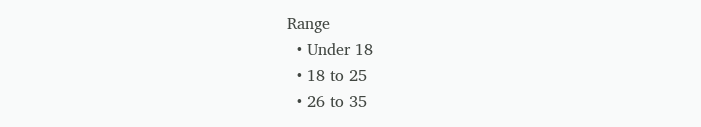Range
  • Under 18
  • 18 to 25
  • 26 to 35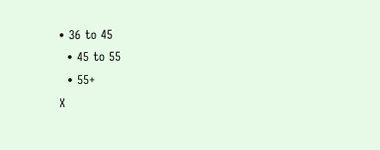• 36 to 45
  • 45 to 55
  • 55+
X